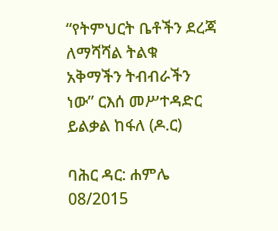“የትምህርት ቤቶችን ደረጃ ለማሻሻል ትልቁ አቅማችን ትብብራችን ነው” ርእሰ መሥተዳድር ይልቃል ከፋለ (ዶ.ር)

ባሕር ዳር: ሐምሌ 08/2015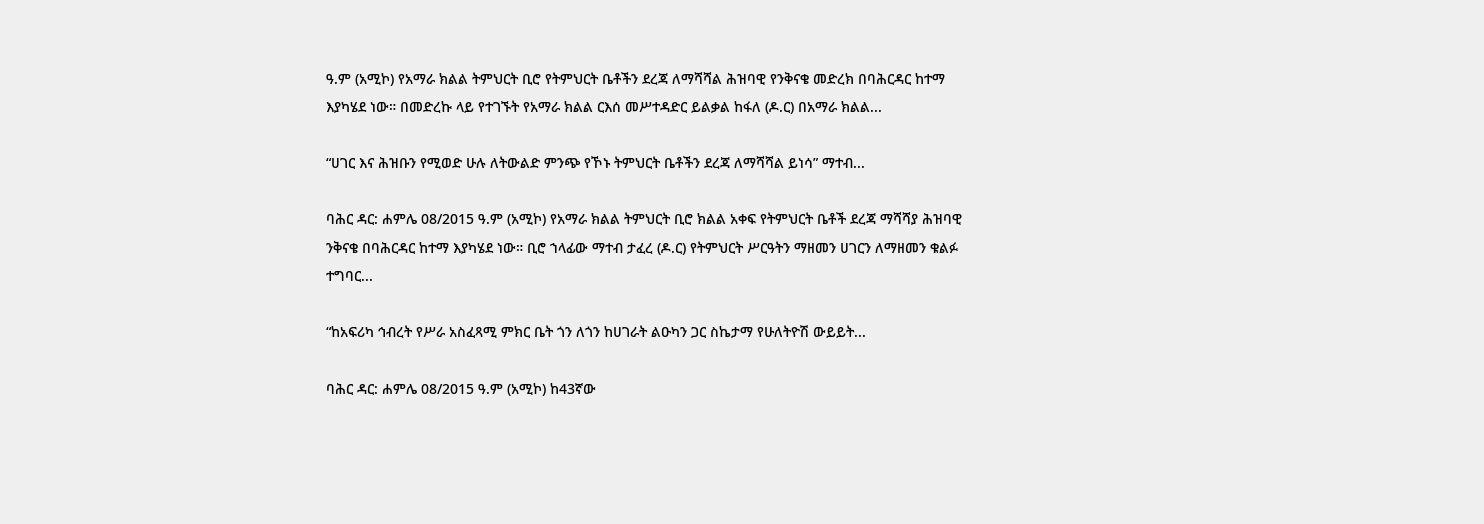ዓ.ም (አሚኮ) የአማራ ክልል ትምህርት ቢሮ የትምህርት ቤቶችን ደረጃ ለማሻሻል ሕዝባዊ የንቅናቄ መድረክ በባሕርዳር ከተማ እያካሄደ ነው። በመድረኩ ላይ የተገኙት የአማራ ክልል ርእሰ መሥተዳድር ይልቃል ከፋለ (ዶ.ር) በአማራ ክልል...

“ሀገር እና ሕዝቡን የሚወድ ሁሉ ለትውልድ ምንጭ የኾኑ ትምህርት ቤቶችን ደረጃ ለማሻሻል ይነሳ” ማተብ...

ባሕር ዳር: ሐምሌ 08/2015 ዓ.ም (አሚኮ) የአማራ ክልል ትምህርት ቢሮ ክልል አቀፍ የትምህርት ቤቶች ደረጃ ማሻሻያ ሕዝባዊ ንቅናቄ በባሕርዳር ከተማ እያካሄደ ነው። ቢሮ ኀላፊው ማተብ ታፈረ (ዶ.ር) የትምህርት ሥርዓትን ማዘመን ሀገርን ለማዘመን ቁልፉ ተግባር...

“ከአፍሪካ ኅብረት የሥራ አስፈጻሚ ምክር ቤት ጎን ለጎን ከሀገራት ልዑካን ጋር ስኬታማ የሁለትዮሽ ውይይት...

ባሕር ዳር: ሐምሌ 08/2015 ዓ.ም (አሚኮ) ከ43ኛው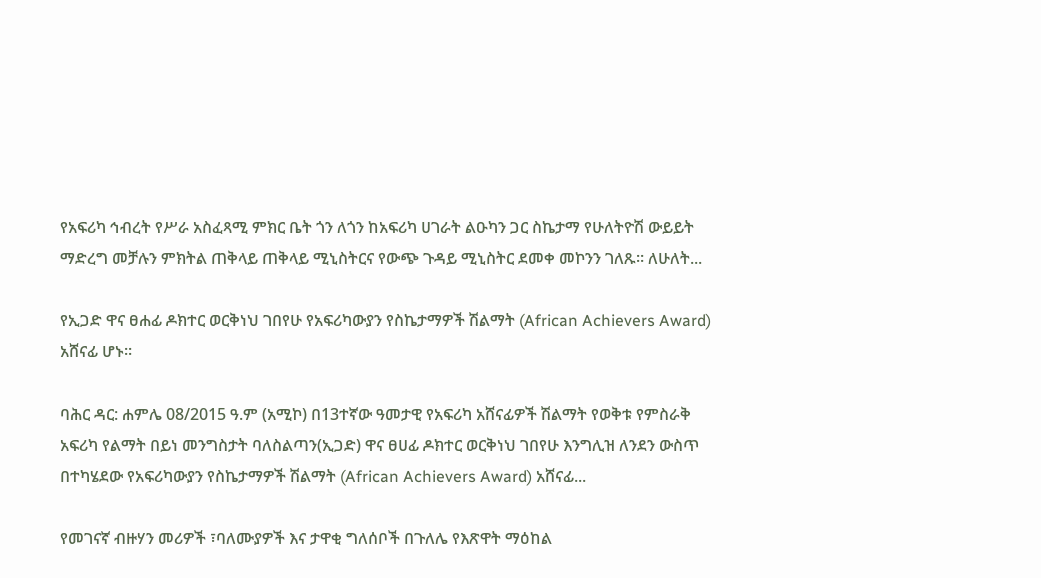የአፍሪካ ኅብረት የሥራ አስፈጻሚ ምክር ቤት ጎን ለጎን ከአፍሪካ ሀገራት ልዑካን ጋር ስኬታማ የሁለትዮሽ ውይይት ማድረግ መቻሉን ምክትል ጠቅላይ ጠቅላይ ሚኒስትርና የውጭ ጉዳይ ሚኒስትር ደመቀ መኮንን ገለጹ። ለሁለት...

የኢጋድ ዋና ፀሐፊ ዶክተር ወርቅነህ ገበየሁ የአፍሪካውያን የስኬታማዎች ሽልማት (African Achievers Award) አሸናፊ ሆኑ፡፡

ባሕር ዳር: ሐምሌ 08/2015 ዓ.ም (አሚኮ) በ13ተኛው ዓመታዊ የአፍሪካ አሸናፊዎች ሽልማት የወቅቱ የምስራቅ አፍሪካ የልማት በይነ መንግስታት ባለስልጣን(ኢጋድ) ዋና ፀሀፊ ዶክተር ወርቅነህ ገበየሁ እንግሊዝ ለንደን ውስጥ በተካሄደው የአፍሪካውያን የስኬታማዎች ሽልማት (African Achievers Award) አሸናፊ...

የመገናኛ ብዙሃን መሪዎች ፣ባለሙያዎች እና ታዋቂ ግለሰቦች በጉለሌ የእጽዋት ማዕከል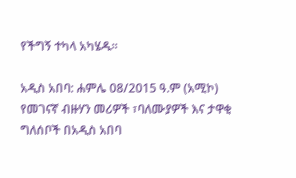የችግኝ ተካላ አካሄዱ።

አዲስ አበባ: ሐምሌ 08/2015 ዓ.ም (አሚኮ) የመገናኛ ብዙሃን መሪዎች ፣ባለሙያዎች እና ታዋቂ ግለሰቦች በአዲስ አበባ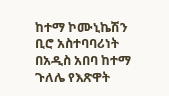ከተማ ኮሙኒኬሽን ቢሮ አስተባባሪነት በአዲስ አበባ ከተማ ጉለሌ የእጽዋት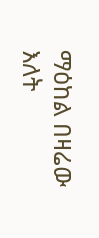ማዕከል በዛሬው እለት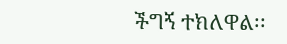ችግኝ ተክለዋል፡፡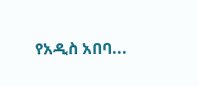የአዲስ አበባ...